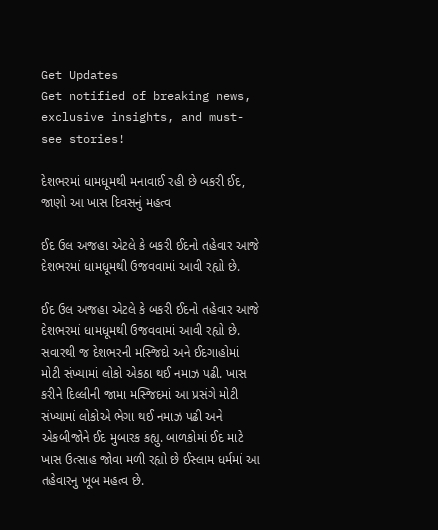Get Updates
Get notified of breaking news, exclusive insights, and must-see stories!

દેશભરમાં ધામધૂમથી મનાવાઈ રહી છે બકરી ઈદ, જાણો આ ખાસ દિવસનું મહત્વ

ઈદ ઉલ અજહા એટલે કે બકરી ઈદનો તહેવાર આજે દેશભરમાં ધામધૂમથી ઉજવવામાં આવી રહ્યો છે.

ઈદ ઉલ અજહા એટલે કે બકરી ઈદનો તહેવાર આજે દેશભરમાં ધામધૂમથી ઉજવવામાં આવી રહ્યો છે. સવારથી જ દેશભરની મસ્જિદો અને ઈદગાહોમાં મોટી સંખ્યામાં લોકો એકઠા થઈ નમાઝ પઢી. ખાસ કરીને દિલ્લીની જામા મસ્જિદમાં આ પ્રસંગે મોટી સંખ્યામાં લોકોએ ભેગા થઈ નમાઝ પઢી અને એકબીજોને ઈદ મુબારક કહ્યુ. બાળકોમાં ઈદ માટે ખાસ ઉત્સાહ જોવા મળી રહ્યો છે ઈસ્લામ ધર્મમાં આ તહેવારનુ ખૂબ મહત્વ છે.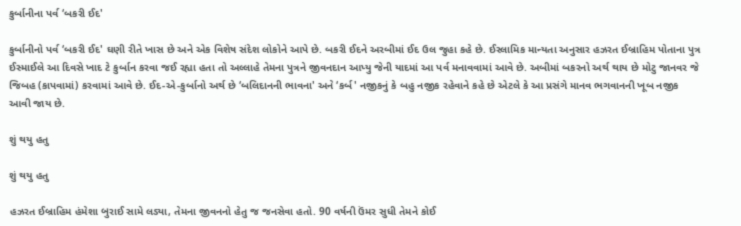કુર્બાનીના પર્વ ‘બકરી ઈદ'

કુર્બાનીનો પર્વ ‘બકરી ઈદ' ઘણી રીતે ખાસ છે અને એક વિશેષ સંદેશ લોકોને આપે છે. બકરી ઈદને અરબીમાં ઈદ ઉલ જુહા કહે છે. ઈસ્લામિક માન્યતા અનુસાર હઝરત ઈબ્રાહિમ પોતાના પુત્ર ઈસ્માઈલે આ દિવસે ખાદ ટે કુર્બાન કરવા જઈ રહ્યા હતા તો અલ્લાહે તેમના પુત્રને જીવનદાન આપ્યુ જેની યાદમાં આ પર્વ મનાવવામાં આવે છે. અબીમાં બકરનો અર્થ થાય છે મોટુ જાનવર જે જિબહ (કાપવામાં) કરવામાં આવે છે. ઈદ-એ-કુર્બાનો અર્થ છે ‘બલિદાનની ભાવના' અને ‘કર્બ' નજીકનું કે બહુ નજીક રહેવાને કહે છે એટલે કે આ પ્રસંગે માનવ ભગવાનની ખૂબ નજીક આવી જાય છે.

શું થયુ હતુ

શું થયુ હતુ

હઝરત ઈબ્રાહિમ હંમેશા બુરાઈ સામે લડ્યા, તેમના જીવનનો હેતુ જ જનસેવા હતો. 90 વર્ષની ઉંમર સુધી તેમને કોઈ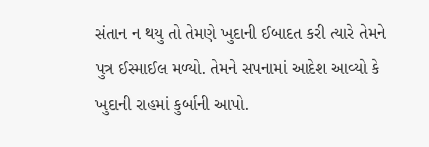સંતાન ન થયુ તો તેમણે ખુદાની ઈબાદત કરી ત્યારે તેમને પુત્ર ઈસ્માઈલ મળ્યો. તેમને સપનામાં આદેશ આવ્યો કે ખુદાની રાહમાં કુર્બાની આપો.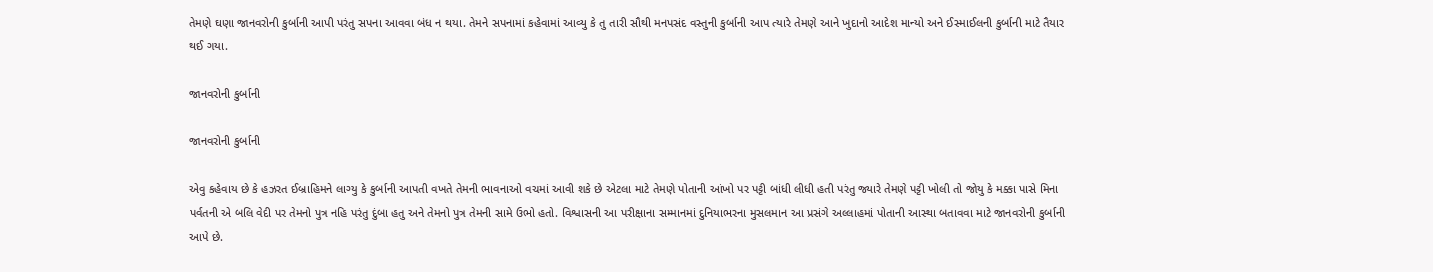તેમણે ઘણા જાનવરોની કુર્બાની આપી પરંતુ સપના આવવા બંધ ન થયા. તેમને સપનામાં કહેવામાં આવ્યુ કે તુ તારી સૌથી મનપસંદ વસ્તુની કુર્બાની આપ ત્યારે તેમણે આને ખુદાનો આદેશ માન્યો અને ઈસ્માઈલની કુર્બાની માટે તૈયાર થઈ ગયા.

જાનવરોની કુર્બાની

જાનવરોની કુર્બાની

એવુ કહેવાય છે કે હઝરત ઈબ્રાહિમને લાગ્યુ કે કુર્બાની આપતી વખતે તેમની ભાવનાઓ વચમાં આવી શકે છે એટલા માટે તેમણે પોતાની આંખો પર પટ્ટી બાંધી લીધી હતી પરંતુ જ્યારે તેમણે પટ્ટી ખોલી તો જોયુ કે મક્કા પાસે મિના પર્વતની એ બલિ વેદી પર તેમનો પુત્ર નહિ પરંતુ દુંબા હતુ અને તેમનો પુત્ર તેમની સામે ઉભો હતો. વિશ્વાસની આ પરીક્ષાના સમ્માનમાં દુનિયાભરના મુસલમાન આ પ્રસંગે અલ્લાહમાં પોતાની આસ્થા બતાવવા માટે જાનવરોની કુર્બાની આપે છે.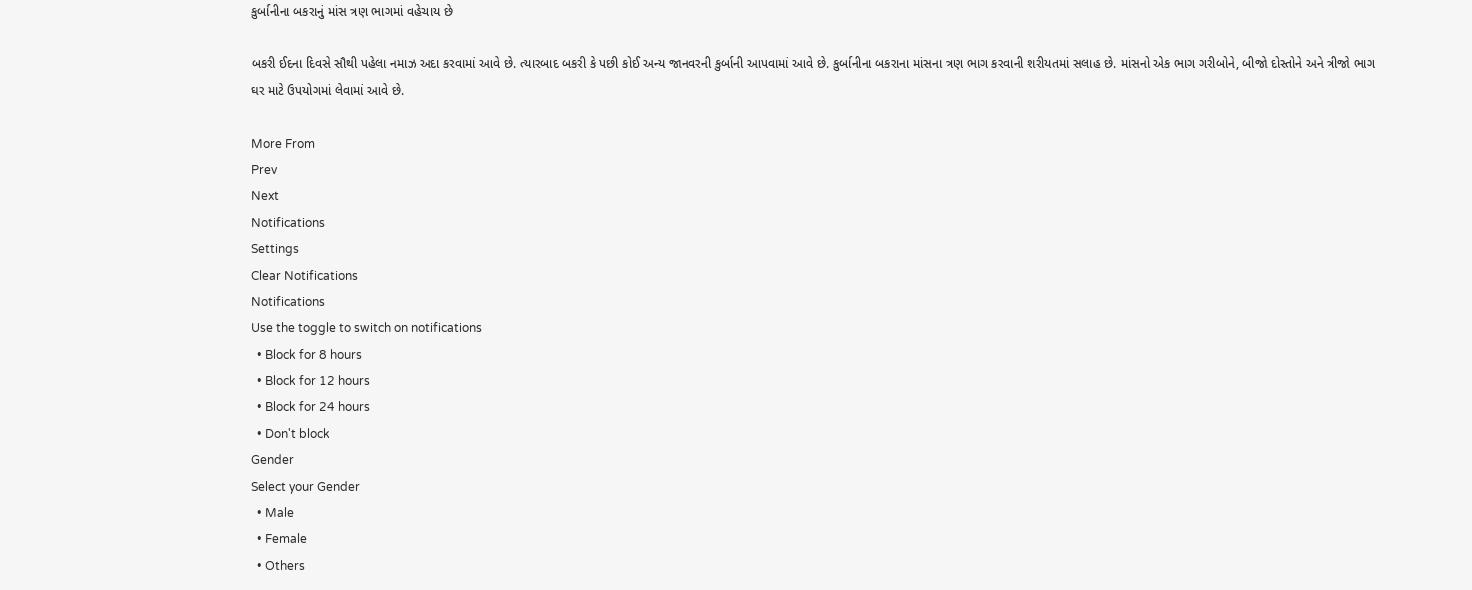કુર્બાનીના બકરાનું માંસ ત્રણ ભાગમાં વહેચાય છે

બકરી ઈદના દિવસે સૌથી પહેલા નમાઝ અદા કરવામાં આવે છે. ત્યારબાદ બકરી કે પછી કોઈ અન્ય જાનવરની કુર્બાની આપવામાં આવે છે. કુર્બાનીના બકરાના માંસના ત્રણ ભાગ કરવાની શરીયતમાં સલાહ છે. માંસનો એક ભાગ ગરીબોને, બીજો દોસ્તોને અને ત્રીજો ભાગ ઘર માટે ઉપયોગમાં લેવામાં આવે છે.

More From
Prev
Next
Notifications
Settings
Clear Notifications
Notifications
Use the toggle to switch on notifications
  • Block for 8 hours
  • Block for 12 hours
  • Block for 24 hours
  • Don't block
Gender
Select your Gender
  • Male
  • Female
  • Others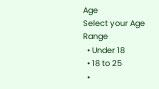Age
Select your Age Range
  • Under 18
  • 18 to 25
  •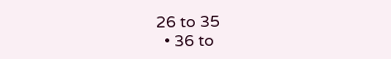26 to 35
  • 36 to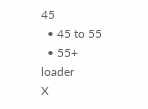45
  • 45 to 55
  • 55+
loader
X